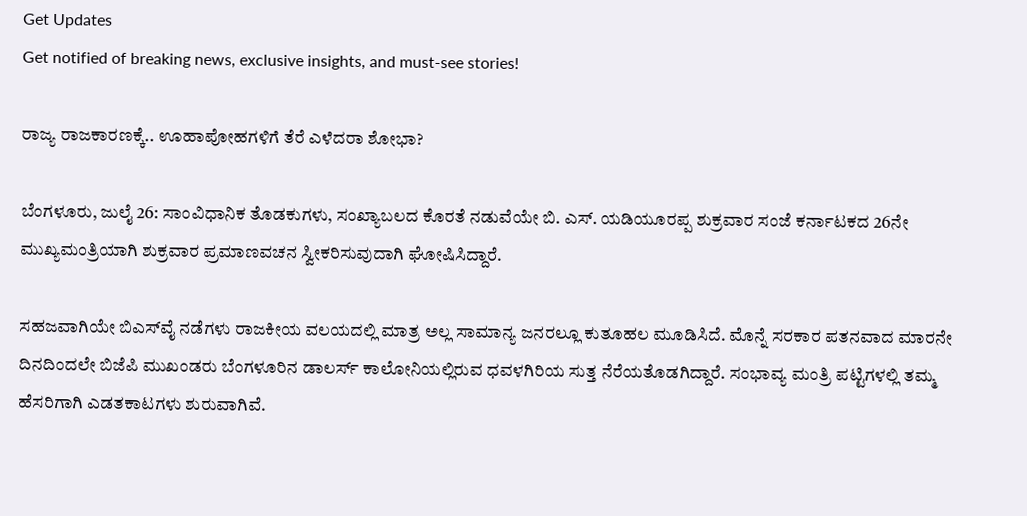Get Updates
Get notified of breaking news, exclusive insights, and must-see stories!

ರಾಜ್ಯ ರಾಜಕಾರಣಕ್ಕೆ.. ಊಹಾಪೋಹಗಳಿಗೆ ತೆರೆ ಎಳೆದರಾ ಶೋಭಾ?

ಬೆಂಗಳೂರು, ಜುಲೈ 26: ಸಾಂವಿಧಾನಿಕ ತೊಡಕುಗಳು, ಸಂಖ್ಯಾಬಲದ ಕೊರತೆ ನಡುವೆಯೇ ಬಿ. ಎಸ್. ಯಡಿಯೂರಪ್ಪ ಶುಕ್ರವಾರ ಸಂಜೆ ಕರ್ನಾಟಕದ 26ನೇ ಮುಖ್ಯಮಂತ್ರಿಯಾಗಿ ಶುಕ್ರವಾರ ಪ್ರಮಾಣವಚನ ಸ್ವೀಕರಿಸುವುದಾಗಿ ಘೋಷಿಸಿದ್ದಾರೆ.

ಸಹಜವಾಗಿಯೇ ಬಿಎಸ್‌ವೈ ನಡೆಗಳು ರಾಜಕೀಯ ವಲಯದಲ್ಲಿ ಮಾತ್ರ ಅಲ್ಲ ಸಾಮಾನ್ಯ ಜನರಲ್ಲೂ ಕುತೂಹಲ ಮೂಡಿಸಿದೆ. ಮೊನ್ನೆ ಸರಕಾರ ಪತನವಾದ ಮಾರನೇ ದಿನದಿಂದಲೇ ಬಿಜೆಪಿ ಮುಖಂಡರು ಬೆಂಗಳೂರಿನ ಡಾಲರ್ಸ್‌ ಕಾಲೋನಿಯಲ್ಲಿರುವ ಧವಳಗಿರಿಯ ಸುತ್ತ ನೆರೆಯತೊಡಗಿದ್ದಾರೆ. ಸಂಭಾವ್ಯ ಮಂತ್ರಿ ಪಟ್ಟಿಗಳಲ್ಲಿ ತಮ್ಮ ಹೆಸರಿಗಾಗಿ ಎಡತಕಾಟಗಳು ಶುರುವಾಗಿವೆ.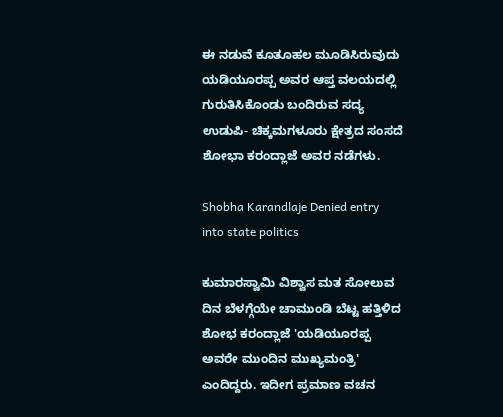ಈ ನಡುವೆ ಕೂತೂಹಲ ಮೂಡಿಸಿರುವುದು ಯಡಿಯೂರಪ್ಪ ಅವರ ಆಪ್ತ ವಲಯದಲ್ಲಿ ಗುರುತಿಸಿಕೊಂಡು ಬಂದಿರುವ ಸದ್ಯ ಉಡುಪಿ- ಚಿಕ್ಕಮಗಳೂರು ಕ್ಷೇತ್ರದ ಸಂಸದೆ ಶೋಭಾ ಕರಂದ್ಲಾಜೆ ಅವರ ನಡೆಗಳು.

Shobha Karandlaje Denied entry into state politics

ಕುಮಾರಸ್ವಾಮಿ ವಿಶ್ವಾಸ ಮತ ಸೋಲುವ ದಿನ ಬೆಳಗ್ಗೆಯೇ ಚಾಮುಂಡಿ ಬೆಟ್ಟ ಹತ್ತಿಳಿದ ಶೋಭ ಕರಂದ್ಲಾಜೆ 'ಯಡಿಯೂರಪ್ಪ ಅವರೇ ಮುಂದಿನ ಮುಖ್ಯಮಂತ್ರಿ' ಎಂದಿದ್ದರು. ಇದೀಗ ಪ್ರಮಾಣ ವಚನ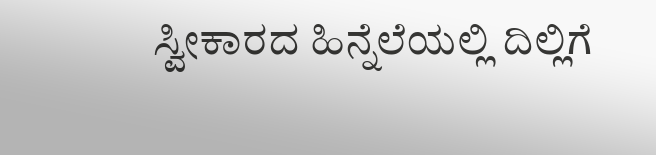ಸ್ವೀಕಾರದ ಹಿನ್ನೆಲೆಯಲ್ಲಿ ದಿಲ್ಲಿಗೆ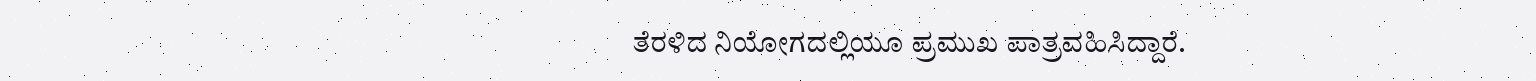ತೆರಳಿದ ನಿಯೋಗದಲ್ಲಿಯೂ ಪ್ರಮುಖ ಪಾತ್ರವಹಿಸಿದ್ದಾರೆ.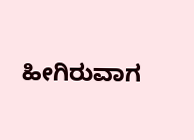ಹೀಗಿರುವಾಗ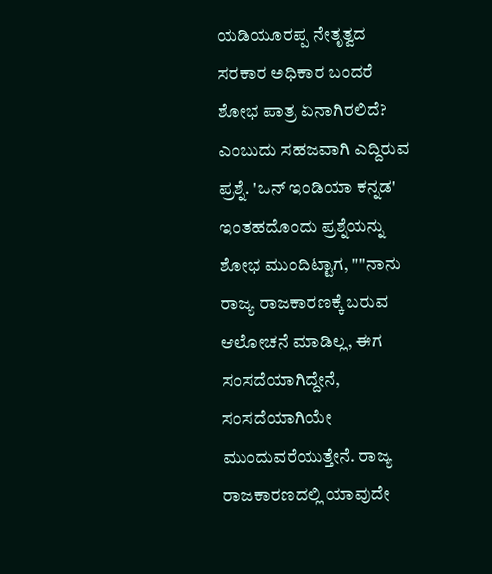ಯಡಿಯೂರಪ್ಪ ನೇತೃತ್ವದ ಸರಕಾರ ಅಧಿಕಾರ ಬಂದರೆ ಶೋಭ ಪಾತ್ರ ಏನಾಗಿರಲಿದೆ? ಎಂಬುದು ಸಹಜವಾಗಿ ಎದ್ದಿರುವ ಪ್ರಶ್ನೆ. 'ಒನ್ ಇಂಡಿಯಾ ಕನ್ನಡ' ಇಂತಹದೊಂದು ಪ್ರಶ್ನೆಯನ್ನು ಶೋಭ ಮುಂದಿಟ್ಟಾಗ, "''ನಾನು ರಾಜ್ಯ ರಾಜಕಾರಣಕ್ಕೆ ಬರುವ ಆಲೋಚನೆ ಮಾಡಿಲ್ಲ, ಈಗ ಸಂಸದೆಯಾಗಿದ್ದೇನೆ, ಸಂಸದೆಯಾಗಿಯೇ ಮುಂದುವರೆಯುತ್ತೇನೆ. ರಾಜ್ಯ ರಾಜಕಾರಣದಲ್ಲಿ ಯಾವುದೇ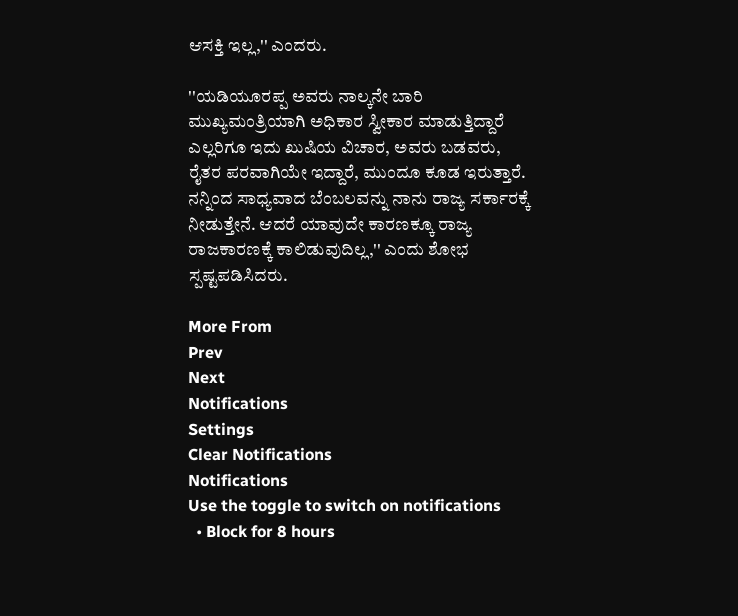ಆಸಕ್ತಿ ಇಲ್ಲ,'' ಎಂದರು.

''ಯಡಿಯೂರಪ್ಪ ಅವರು ನಾಲ್ಕನೇ ಬಾರಿ ಮುಖ್ಯಮಂತ್ರಿಯಾಗಿ ಅಧಿಕಾರ ಸ್ವೀಕಾರ ಮಾಡುತ್ತಿದ್ದಾರೆ ಎಲ್ಲರಿಗೂ ಇದು ಖುಷಿಯ ವಿಚಾರ, ಅವರು ಬಡವರು, ರೈತರ ಪರವಾಗಿಯೇ ಇದ್ದಾರೆ, ಮುಂದೂ ಕೂಡ ಇರುತ್ತಾರೆ. ನನ್ನಿಂದ ಸಾಧ್ಯವಾದ ಬೆಂಬಲವನ್ನು ನಾನು ರಾಜ್ಯ ಸರ್ಕಾರಕ್ಕೆ ನೀಡುತ್ತೇನೆ. ಆದರೆ ಯಾವುದೇ ಕಾರಣಕ್ಕೂ ರಾಜ್ಯ ರಾಜಕಾರಣಕ್ಕೆ ಕಾಲಿಡುವುದಿಲ್ಲ,'' ಎಂದು ಶೋಭ ಸ್ಪಷ್ಟಪಡಿಸಿದರು.

More From
Prev
Next
Notifications
Settings
Clear Notifications
Notifications
Use the toggle to switch on notifications
  • Block for 8 hours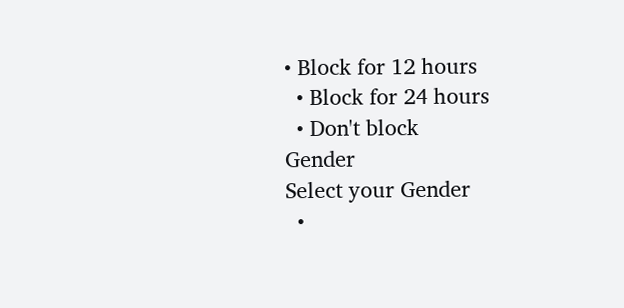• Block for 12 hours
  • Block for 24 hours
  • Don't block
Gender
Select your Gender
  •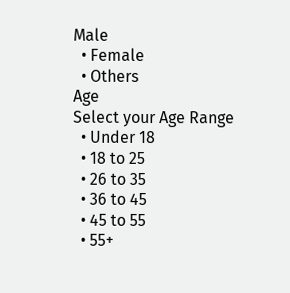Male
  • Female
  • Others
Age
Select your Age Range
  • Under 18
  • 18 to 25
  • 26 to 35
  • 36 to 45
  • 45 to 55
  • 55+